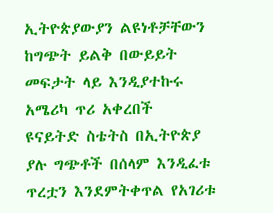ኢትዮጵያውያን ልዩነቶቻቸውን ከግጭት ይልቅ በውይይት መፍታት ላይ እንዲያተኩሩ አሜሪካ ጥሪ አቀረበች
ዩናይትድ ስቴትስ በኢትዮጵያ ያሉ ግጭቶች በሰላም እንዲፈቱ ጥረቷን እንደምትቀጥል የአገሪቱ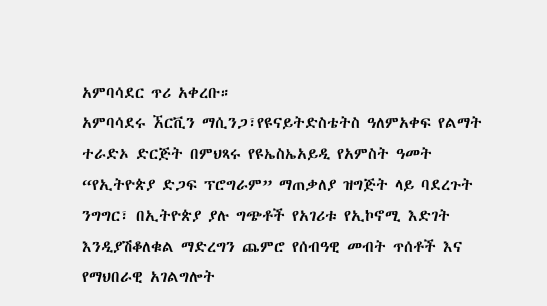አምባሳደር ጥሪ አቀረቡ።
አምባሳደሩ ኧርቪን ማሲንጋ፣የዩናይትድስቴትስ ዓለምአቀፍ የልማት ተራድኦ ድርጅት በምህጻሩ የዩኤስኤአይዲ የአምስት ዓመት “የኢትዮጵያ ድጋፍ ፕሮግራም” ማጠቃለያ ዝግጅት ላይ ባደረጉት ንግግር፣ በኢትዮጵያ ያሉ ግጭቶች የአገሪቱ የኢኮኖሚ እድገት እንዲያሽቆለቁል ማድረግን ጨምሮ የሰብዓዊ መብት ጥሰቶች እና የማህበራዊ አገልግሎት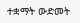ተቋማት ውድመት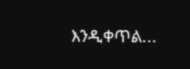እንዲቀጥል...